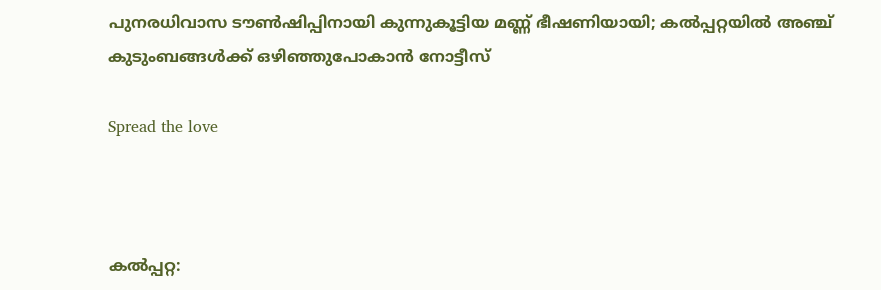പുനരധിവാസ ടൗൺഷിപ്പിനായി കുന്നുകൂട്ടിയ മണ്ണ് ഭീഷണിയായി; കൽപ്പറ്റയിൽ അഞ്ച് കുടുംബങ്ങൾക്ക് ഒഴിഞ്ഞുപോകാൻ നോട്ടീസ്

Spread the love



കൽപ്പറ്റ: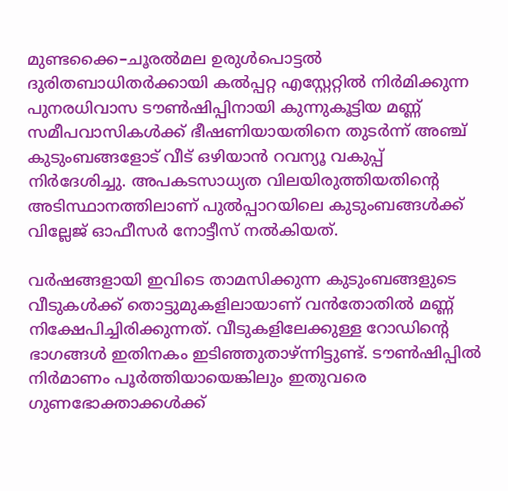മുണ്ടക്കൈ–ചൂരൽമല ഉരുൾപൊട്ടൽ ദുരിതബാധിതർക്കായി കൽപ്പറ്റ എസ്റ്റേറ്റിൽ നിർമിക്കുന്ന പുനരധിവാസ ടൗൺഷിപ്പിനായി കുന്നുകൂട്ടിയ മണ്ണ് സമീപവാസികൾക്ക് ഭീഷണിയായതിനെ തുടർന്ന് അഞ്ച് കുടുംബങ്ങളോട് വീട് ഒഴിയാൻ റവന്യൂ വകുപ്പ് നിർദേശിച്ചു. അപകടസാധ്യത വിലയിരുത്തിയതിന്റെ അടിസ്ഥാനത്തിലാണ് പുൽപ്പാറയിലെ കുടുംബങ്ങൾക്ക് വില്ലേജ് ഓഫീസർ നോട്ടീസ് നൽകിയത്.

വർഷങ്ങളായി ഇവിടെ താമസിക്കുന്ന കുടുംബങ്ങളുടെ വീടുകൾക്ക് തൊട്ടുമുകളിലായാണ് വൻതോതിൽ മണ്ണ് നിക്ഷേപിച്ചിരിക്കുന്നത്. വീടുകളിലേക്കുള്ള റോഡിന്റെ ഭാഗങ്ങൾ ഇതിനകം ഇടിഞ്ഞുതാഴ്ന്നിട്ടുണ്ട്. ടൗൺഷിപ്പിൽ നിർമാണം പൂർത്തിയായെങ്കിലും ഇതുവരെ ഗുണഭോക്താക്കൾക്ക്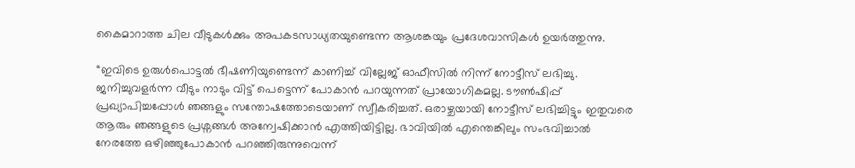കൈമാറാത്ത ചില വീടുകൾക്കും അപകടസാധ്യതയുണ്ടെന്ന ആശങ്കയും പ്രദേശവാസികൾ ഉയർത്തുന്നു.

“ഇവിടെ ഉരുൾപൊട്ടൽ ഭീഷണിയുണ്ടെന്ന് കാണിച്ച് വില്ലേജ് ഓഫീസിൽ നിന്ന് നോട്ടീസ് ലഭിച്ചു. ജനിച്ചുവളർന്ന വീടും നാടും വിട്ട് പെട്ടെന്ന് പോകാൻ പറയുന്നത് പ്രായോഗികമല്ല. ടൗൺഷിപ്പ് പ്രഖ്യാപിച്ചപ്പോൾ ഞങ്ങളും സന്തോഷത്തോടെയാണ് സ്വീകരിച്ചത്. ഒരാഴ്ചയായി നോട്ടീസ് ലഭിച്ചിട്ടും ഇതുവരെ ആരും ഞങ്ങളുടെ പ്രശ്നങ്ങൾ അന്വേഷിക്കാൻ എത്തിയിട്ടില്ല. ഭാവിയിൽ എന്തെങ്കിലും സംഭവിച്ചാൽ നേരത്തേ ഒഴിഞ്ഞുപോകാൻ പറഞ്ഞിരുന്നുവെന്ന്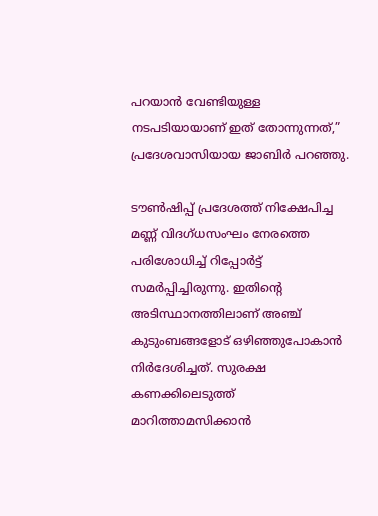പറയാൻ വേണ്ടിയുള്ള നടപടിയായാണ് ഇത് തോന്നുന്നത്,” പ്രദേശവാസിയായ ജാബിർ പറഞ്ഞു.

ടൗൺഷിപ്പ് പ്രദേശത്ത് നിക്ഷേപിച്ച മണ്ണ് വിദഗ്ധസംഘം നേരത്തെ പരിശോധിച്ച് റിപ്പോർട്ട് സമർപ്പിച്ചിരുന്നു. ഇതിന്റെ അടിസ്ഥാനത്തിലാണ് അഞ്ച് കുടുംബങ്ങളോട് ഒഴിഞ്ഞുപോകാൻ നിർദേശിച്ചത്. സുരക്ഷ കണക്കിലെടുത്ത് മാറിത്താമസിക്കാൻ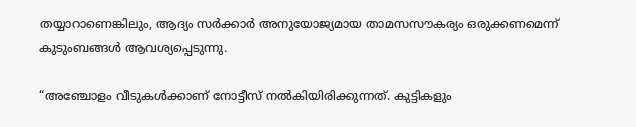തയ്യാറാണെങ്കിലും, ആദ്യം സർക്കാർ അനുയോജ്യമായ താമസസൗകര്യം ഒരുക്കണമെന്ന് കുടുംബങ്ങൾ ആവശ്യപ്പെടുന്നു.

“അഞ്ചോളം വീടുകൾക്കാണ് നോട്ടീസ് നൽകിയിരിക്കുന്നത്. കുട്ടികളും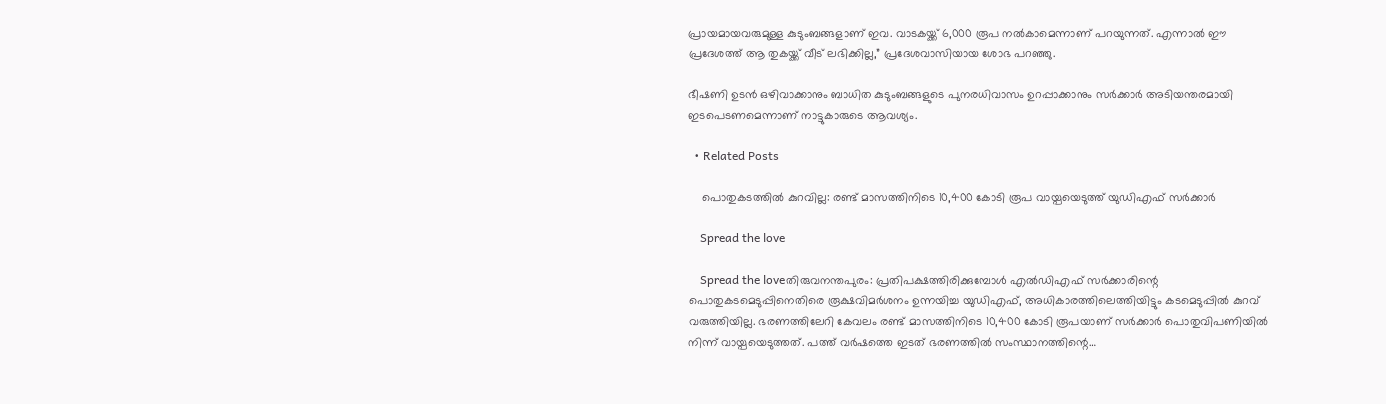പ്രായമായവരുമുള്ള കുടുംബങ്ങളാണ് ഇവ. വാടകയ്ക്ക് 6,000 രൂപ നൽകാമെന്നാണ് പറയുന്നത്. എന്നാൽ ഈ പ്രദേശത്ത് ആ തുകയ്ക്ക് വീട് ലഭിക്കില്ല,” പ്രദേശവാസിയായ ശോഭ പറഞ്ഞു.

ഭീഷണി ഉടൻ ഒഴിവാക്കാനും ബാധിത കുടുംബങ്ങളുടെ പുനരധിവാസം ഉറപ്പാക്കാനും സർക്കാർ അടിയന്തരമായി ഇടപെടണമെന്നാണ് നാട്ടുകാരുടെ ആവശ്യം.

  • Related Posts

    പൊതുകടത്തിൽ കുറവില്ല: രണ്ട് മാസത്തിനിടെ 10,400 കോടി രൂപ വായ്പയെടുത്ത് യുഡിഎഫ് സർക്കാർ

    Spread the love

    Spread the loveതിരുവനന്തപുരം: പ്രതിപക്ഷത്തിരിക്കുമ്പോൾ എൽഡിഎഫ് സർക്കാരിന്റെ പൊതുകടമെടുപ്പിനെതിരെ രൂക്ഷവിമർശനം ഉന്നയിച്ച യുഡിഎഫ്, അധികാരത്തിലെത്തിയിട്ടും കടമെടുപ്പിൽ കുറവ് വരുത്തിയില്ല. ഭരണത്തിലേറി കേവലം രണ്ട് മാസത്തിനിടെ 10,400 കോടി രൂപയാണ് സർക്കാർ പൊതുവിപണിയിൽ നിന്ന് വായ്പയെടുത്തത്. പത്ത് വർഷത്തെ ഇടത് ഭരണത്തിൽ സംസ്ഥാനത്തിന്റെ…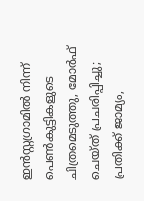ഇൻസ്റ്റഗ്രാമിൽ നിന്ന് പെൺകുട്ടികളുടെ ചിത്രമെടുത്തു, മോർഫ് ചെയ്ത് പ്രചരിപ്പിച്ചു; പ്രതിക്ക് ജാമ്യം,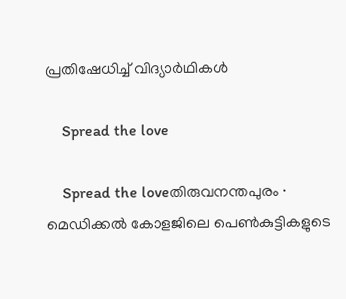പ്രതിഷേധിച്ച് വിദ്യാർഥികൾ

    Spread the love

    Spread the loveതിരുവനന്തപുരം ∙ മെഡിക്കൽ കോളജിലെ പെൺകുട്ടികളുടെ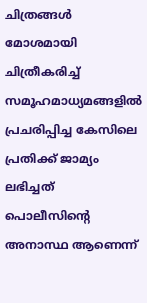ചിത്രങ്ങൾ മോശമായി ചിത്രീകരിച്ച് സമൂഹമാധ്യമങ്ങളിൽ പ്രചരിപ്പിച്ച കേസിലെ പ്രതിക്ക് ജാമ്യം ലഭിച്ചത് പൊലീസിന്റെ അനാസ്ഥ ആണെന്ന്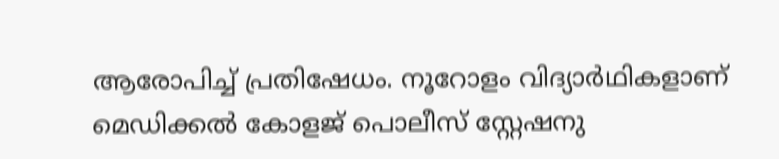ആരോപിച്ച് പ്രതിഷേധം. നൂറോളം വിദ്യാർഥികളാണ് മെഡിക്കൽ കോളജ് പൊലീസ് സ്റ്റേഷനു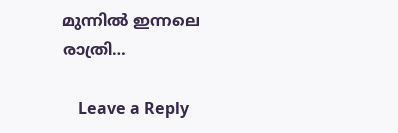മുന്നിൽ ഇന്നലെ രാത്രി…

    Leave a Reply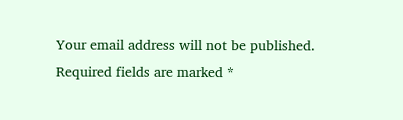Your email address will not be published. Required fields are marked *